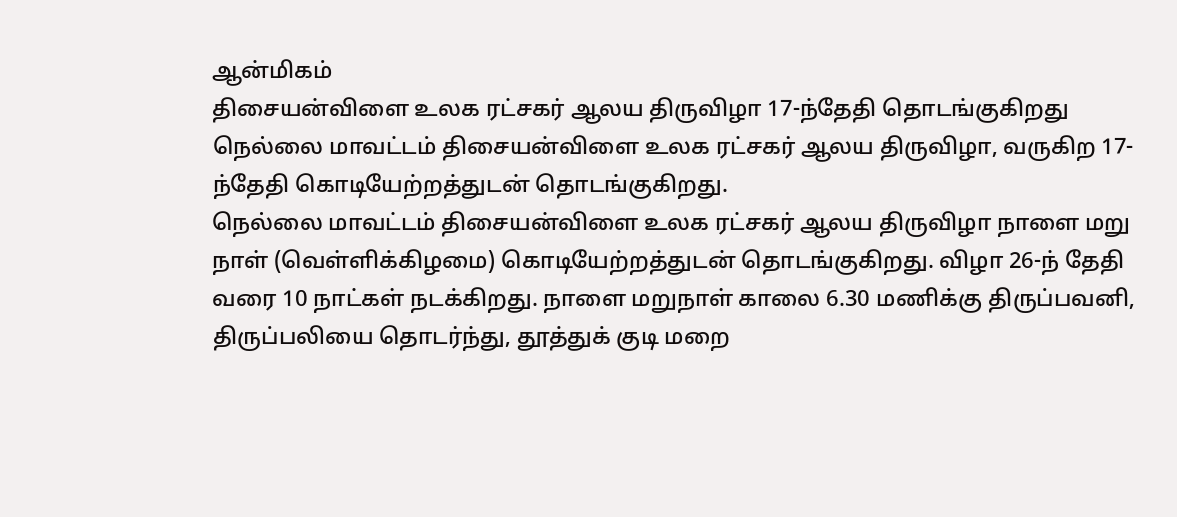ஆன்மிகம்
திசையன்விளை உலக ரட்சகர் ஆலய திருவிழா 17-ந்தேதி தொடங்குகிறது
நெல்லை மாவட்டம் திசையன்விளை உலக ரட்சகர் ஆலய திருவிழா, வருகிற 17-ந்தேதி கொடியேற்றத்துடன் தொடங்குகிறது.
நெல்லை மாவட்டம் திசையன்விளை உலக ரட்சகர் ஆலய திருவிழா நாளை மறு நாள் (வெள்ளிக்கிழமை) கொடியேற்றத்துடன் தொடங்குகிறது. விழா 26-ந் தேதி வரை 10 நாட்கள் நடக்கிறது. நாளை மறுநாள் காலை 6.30 மணிக்கு திருப்பவனி, திருப்பலியை தொடர்ந்து, தூத்துக் குடி மறை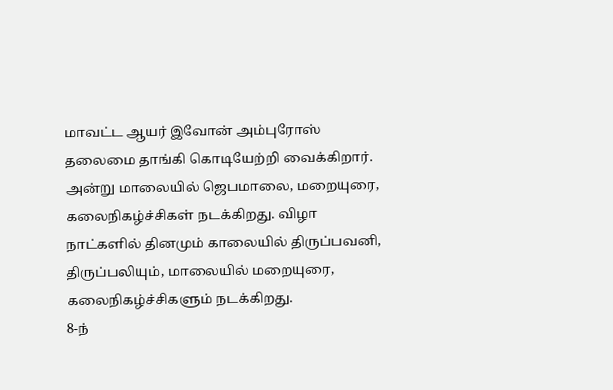மாவட்ட ஆயர் இவோன் அம்புரோஸ் தலைமை தாங்கி கொடியேற்றி வைக்கிறார்.
அன்று மாலையில் ஜெபமாலை, மறையுரை, கலைநிகழ்ச்சிகள் நடக்கிறது. விழா நாட்களில் தினமும் காலையில் திருப்பவனி, திருப்பலியும், மாலையில் மறையுரை, கலைநிகழ்ச்சிகளும் நடக்கிறது.
8-ந்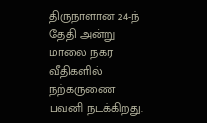திருநாளான 24-ந் தேதி அன்று மாலை நகர வீதிகளில் நற்கருணை பவனி நடக்கிறது.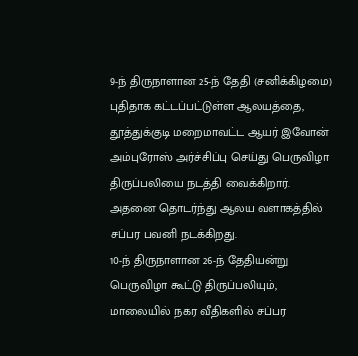9-ந் திருநாளான 25-ந் தேதி (சனிக்கிழமை) புதிதாக கட்டப்பட்டுள்ள ஆலயத்தை, தூத்துக்குடி மறைமாவட்ட ஆயர் இவோன் அம்புரோஸ் அர்ச்சிப்பு செய்து பெருவிழா திருப்பலியை நடத்தி வைக்கிறார். அதனை தொடர்ந்து ஆலய வளாகத்தில் சப்பர பவனி நடக்கிறது.
10-ந் திருநாளான 26-ந் தேதியன்று பெருவிழா கூட்டு திருப்பலியும், மாலையில் நகர வீதிகளில் சப்பர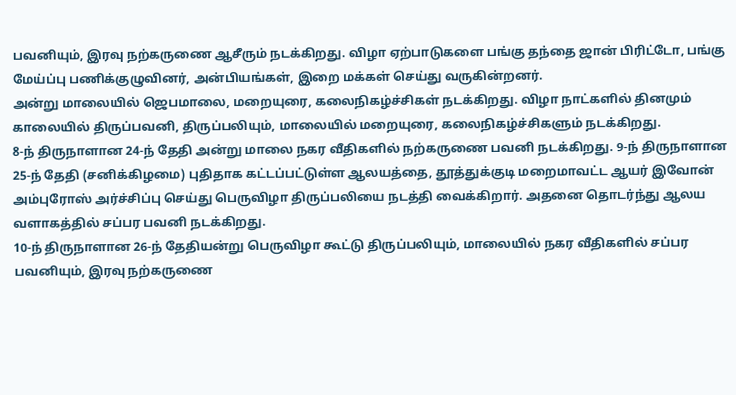பவனியும், இரவு நற்கருணை ஆசீரும் நடக்கிறது. விழா ஏற்பாடுகளை பங்கு தந்தை ஜான் பிரிட்டோ, பங்கு மேய்ப்பு பணிக்குழுவினர், அன்பியங்கள், இறை மக்கள் செய்து வருகின்றனர்.
அன்று மாலையில் ஜெபமாலை, மறையுரை, கலைநிகழ்ச்சிகள் நடக்கிறது. விழா நாட்களில் தினமும் காலையில் திருப்பவனி, திருப்பலியும், மாலையில் மறையுரை, கலைநிகழ்ச்சிகளும் நடக்கிறது.
8-ந் திருநாளான 24-ந் தேதி அன்று மாலை நகர வீதிகளில் நற்கருணை பவனி நடக்கிறது. 9-ந் திருநாளான 25-ந் தேதி (சனிக்கிழமை) புதிதாக கட்டப்பட்டுள்ள ஆலயத்தை, தூத்துக்குடி மறைமாவட்ட ஆயர் இவோன் அம்புரோஸ் அர்ச்சிப்பு செய்து பெருவிழா திருப்பலியை நடத்தி வைக்கிறார். அதனை தொடர்ந்து ஆலய வளாகத்தில் சப்பர பவனி நடக்கிறது.
10-ந் திருநாளான 26-ந் தேதியன்று பெருவிழா கூட்டு திருப்பலியும், மாலையில் நகர வீதிகளில் சப்பர பவனியும், இரவு நற்கருணை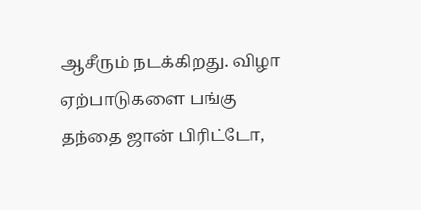ஆசீரும் நடக்கிறது. விழா ஏற்பாடுகளை பங்கு தந்தை ஜான் பிரிட்டோ,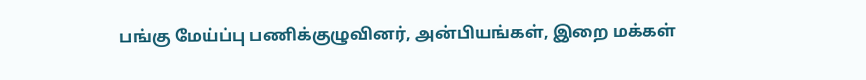பங்கு மேய்ப்பு பணிக்குழுவினர், அன்பியங்கள், இறை மக்கள்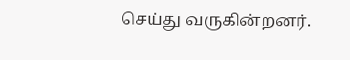செய்து வருகின்றனர்.